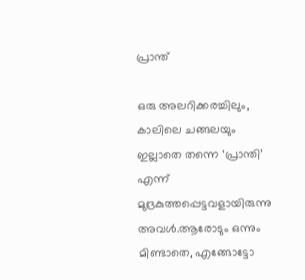പ്രാന്ത്

ഒരു അലറിക്കരച്ചിലും, കാലിലെ ചങ്ങലയും ഇല്ലാതെ തന്നെ ‘പ്രാന്തി’ എന്ന് മുദ്രകുത്തപ്പെട്ടവളായിരുന്നു അവൾ.ആരോടും ഒന്നും മിണ്ടാതെ, എങ്ങോട്ടോ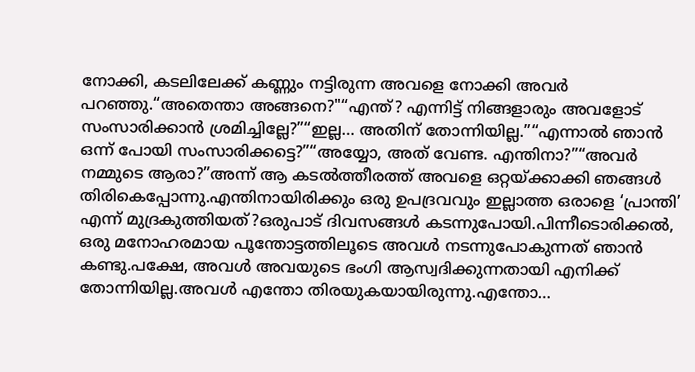നോക്കി, കടലിലേക്ക് കണ്ണും നട്ടിരുന്ന അവളെ നോക്കി അവർ പറഞ്ഞു.“അതെന്താ അങ്ങനെ?"“എന്ത്? എന്നിട്ട് നിങ്ങളാരും അവളോട് സംസാരിക്കാൻ ശ്രമിച്ചില്ലേ?”“ഇല്ല… അതിന് തോന്നിയില്ല.”“എന്നാൽ ഞാൻ ഒന്ന് പോയി സംസാരിക്കട്ടെ?”“അയ്യോ, അത് വേണ്ട. എന്തിനാ?”“അവർ നമ്മുടെ ആരാ?”അന്ന് ആ കടൽത്തീരത്ത് അവളെ ഒറ്റയ്ക്കാക്കി ഞങ്ങൾ തിരികെപ്പോന്നു.എന്തിനായിരിക്കും ഒരു ഉപദ്രവവും ഇല്ലാത്ത ഒരാളെ ‘പ്രാന്തി’ എന്ന് മുദ്രകുത്തിയത്?ഒരുപാട് ദിവസങ്ങൾ കടന്നുപോയി.പിന്നീടൊരിക്കൽ, ഒരു മനോഹരമായ പൂന്തോട്ടത്തിലൂടെ അവൾ നടന്നുപോകുന്നത് ഞാൻ കണ്ടു.പക്ഷേ, അവൾ അവയുടെ ഭംഗി ആസ്വദിക്കുന്നതായി എനിക്ക് തോന്നിയില്ല.അവൾ എന്തോ തിരയുകയായിരുന്നു.എന്തോ…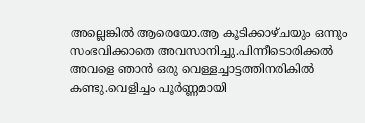അല്ലെങ്കിൽ ആരെയോ.ആ കൂടിക്കാഴ്ചയും ഒന്നും സംഭവിക്കാതെ അവസാനിച്ചു.പിന്നീടൊരിക്കൽ അവളെ ഞാൻ ഒരു വെള്ളച്ചാട്ടത്തിനരികിൽ കണ്ടു.വെളിച്ചം പൂർണ്ണമായി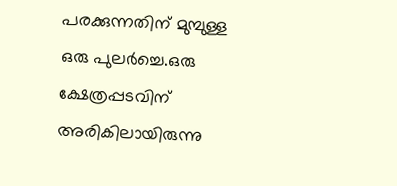പരക്കുന്നതിന് മുമ്പുള്ള ഒരു പുലർച്ചെ.ഒരു ക്ഷേത്രപ്പടവിന് അരികിലായിരുന്നു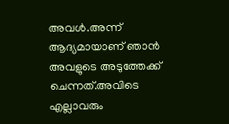അവൾ.അന്ന് ആദ്യമായാണ് ഞാൻ അവളുടെ അടുത്തേക്ക് ചെന്നത്.അവിടെ എല്ലാവരും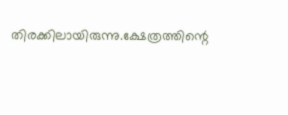തിരക്കിലായിരുന്നു.ക്ഷേത്രത്തിന്റെ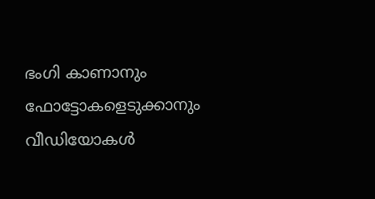ഭംഗി കാണാനും ഫോട്ടോകളെടുക്കാനും വീഡിയോകൾ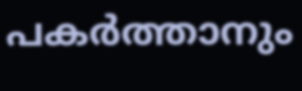പകർത്താനും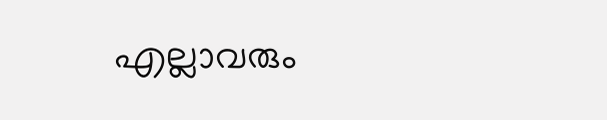എല്ലാവരും